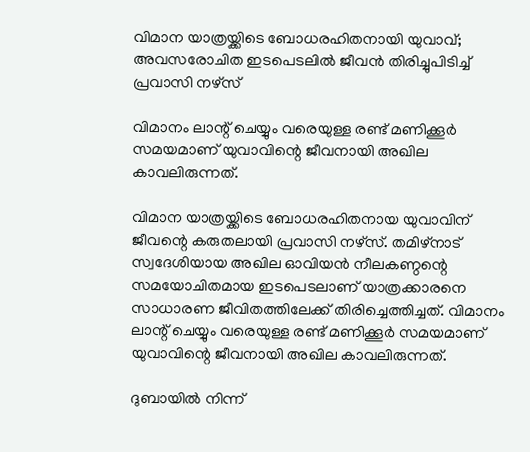വിമാന യാത്രയ്ക്കിടെ ബോധരഹിതനായി യുവാവ്; അവസരോചിത ഇടപെടലിൽ ജീവൻ തിരിച്ചുപിടിച്ച് പ്രവാസി നഴ്സ്

വിമാനം ലാന്റ് ചെയ്യും വരെയുള്ള രണ്ട് മണിക്കൂര്‍ സമയമാണ് യുവാവിന്റെ ജീവനായി അഖില കാവലിരുന്നത്.

വിമാന യാത്രയ്ക്കിടെ ബോധരഹിതനായ യുവാവിന് ജീവന്റെ കരുതലായി പ്രവാസി നഴ്‌സ്. തമിഴ്‌നാട് സ്വദേശിയായ അഖില ഓവിയന്‍ നീലകണ്ഠന്റെ സമയോചിതമായ ഇടപെടലാണ് യാത്രക്കാരനെ സാധാരണ ജീവിതത്തിലേക്ക് തിരിച്ചെത്തിച്ചത്. വിമാനം ലാന്റ് ചെയ്യും വരെയുള്ള രണ്ട് മണിക്കൂര്‍ സമയമാണ് യുവാവിന്റെ ജീവനായി അഖില കാവലിരുന്നത്.

ദുബായില്‍ നിന്ന്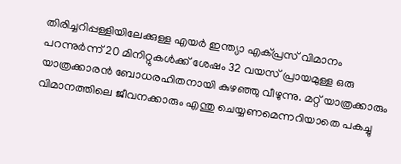തിരിച്ചറിപ്പള്ളിയിലേക്കുള്ള എയര്‍ ഇന്ത്യാ എക്പ്രസ് വിമാനം പറന്നുര്‍ന്ന് 20 മിനിറ്റുകള്‍ക്ക് ശേഷം 32 വയസ് പ്രായമുള്ള ഒരു യാത്രക്കാരന്‍ ബോധരഹിതനായി കുഴഞ്ഞു വീഴുന്നു. മറ്റ് യാത്രക്കാരും വിമാനത്തിലെ ജീവനക്കാരും എന്തു ചെയ്യണമെന്നറിയാതെ പകച്ചു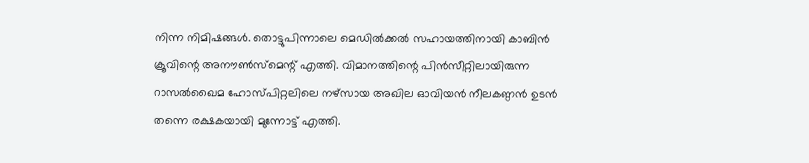നിന്ന നിമിഷങ്ങള്‍. തൊട്ടുപിന്നാലെ മെഡില്‍ക്കല്‍ സഹായത്തിനായി കാബിന്‍ ക്രൂവിന്റെ അനൗണ്‍സ്മെന്റ് എത്തി. വിമാനത്തിന്റെ പിന്‍സീറ്റിലായിരുന്ന റാസല്‍ഖൈമ ഹോസ്പിറ്റലിലെ നഴ്സായ അഖില ഓവിയന്‍ നീലകണ്ഠന്‍ ഉടന്‍ തന്നെ രക്ഷകയായി മുന്നോട്ട് എത്തി.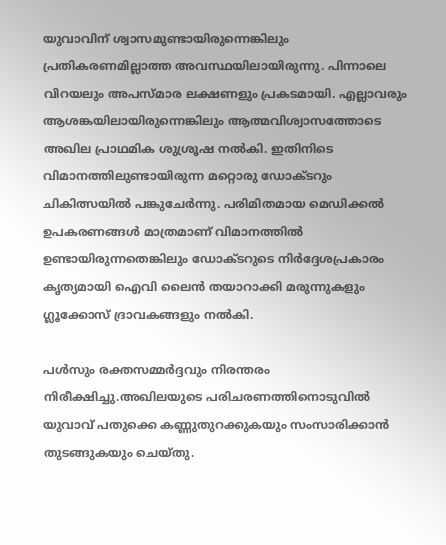യുവാവിന് ശ്വാസമുണ്ടായിരുന്നെങ്കിലും പ്രതികരണമില്ലാത്ത അവസ്ഥയിലായിരുന്നു. പിന്നാലെ വിറയലും അപസ്മാര ലക്ഷണളും പ്രകടമായി. എല്ലാവരും ആശങ്കയിലായിരുന്നെങ്കിലും ആത്മവിശ്വാസത്തോടെ അഖില പ്രാഥമിക ശുശ്രൂഷ നല്‍കി. ഇതിനിടെ വിമാനത്തിലുണ്ടായിരുന്ന മറ്റൊരു ഡോക്ടറും ചികിത്സയില്‍ പങ്കുചേര്‍ന്നു. പരിമിതമായ മെഡിക്കല്‍ ഉപകരണങ്ങള്‍ മാത്രമാണ് വിമാനത്തില്‍ ഉണ്ടായിരുന്നതെങ്കിലും ഡോക്ടറുടെ നിര്‍ദ്ദേശപ്രകാരം കൃത്യമായി ഐവി ലൈന്‍ തയാറാക്കി മരുന്നുകളും ഗ്ലൂക്കോസ് ദ്രാവകങ്ങളും നല്‍കി.

പള്‍സും രക്തസമ്മര്‍ദ്ദവും നിരന്തരം നിരീക്ഷിച്ചു.അഖിലയുടെ പരിചരണത്തിനൊടുവില്‍ യുവാവ് പതുക്കെ കണ്ണുതുറക്കുകയും സംസാരിക്കാന്‍ തുടങ്ങുകയും ചെയ്തു.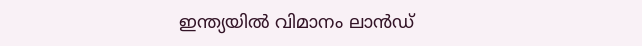ഇന്ത്യയില്‍ വിമാനം ലാന്‍ഡ്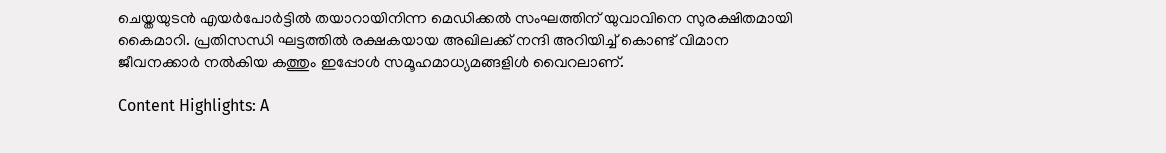ചെയ്തയുടന്‍ എയര്‍പോര്‍ട്ടില്‍ തയാറായിനിന്ന മെഡിക്കല്‍ സംഘത്തിന് യുവാവിനെ സുരക്ഷിതമായി കൈമാറി. പ്രതിസന്ധി ഘട്ടത്തില്‍ രക്ഷകയായ അഖിലക്ക് നന്ദി അറിയിച്ച് കൊണ്ട് വിമാന ജീവനക്കാര്‍ നല്‍കിയ കത്തും ഇപ്പോള്‍ സമൂഹമാധ്യമങ്ങളിള്‍ വൈറലാണ്.

Content Highlights: A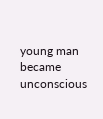young man became unconscious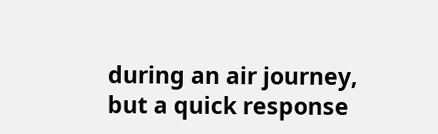during an air journey, but a quick response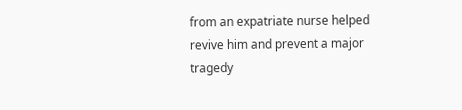from an expatriate nurse helped revive him and prevent a major tragedy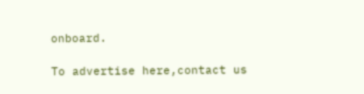onboard.

To advertise here,contact us